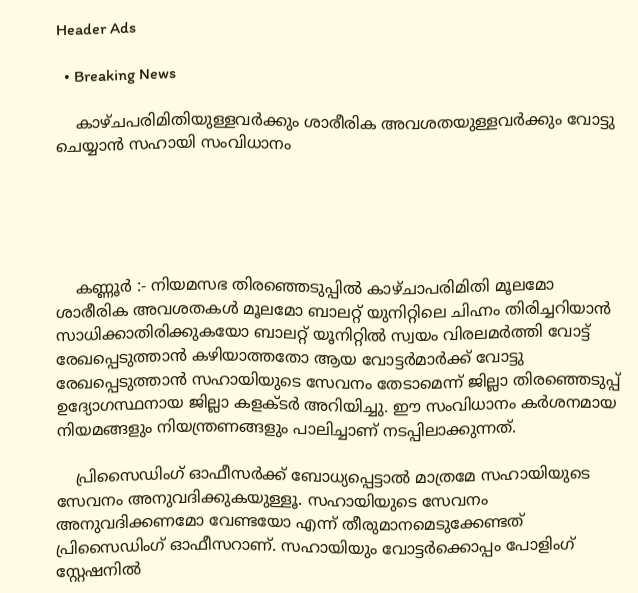Header Ads

  • Breaking News

    കാഴ്ചപരിമിതിയുള്ളവർക്കും ശാരീരിക അവശതയുള്ളവർക്കും വോട്ടു ചെയ്യാൻ സഹായി സംവിധാനം





    കണ്ണൂർ :- നിയമസഭ തിരഞ്ഞെടുപ്പിൽ കാഴ്ചാപരിമിതി മൂലമോ ശാരീരിക അവശതകൾ മൂലമോ ബാലറ്റ് യുനിറ്റിലെ ചിഹ്നം തിരിച്ചറിയാൻ സാധിക്കാതിരിക്കുകയോ ബാലറ്റ് യൂനിറ്റിൽ സ്വയം വിരലമർത്തി വോട്ട് രേഖപ്പെടുത്താൻ കഴിയാത്തതോ ആയ വോട്ടർമാർക്ക് വോട്ടു രേഖപ്പെടുത്താൻ സഹായിയുടെ സേവനം തേടാമെന്ന് ജില്ലാ തിരഞ്ഞെടുപ്പ് ഉദ്യോഗസ്ഥനായ ജില്ലാ കളക്ടർ അറിയിച്ചു. ഈ സംവിധാനം കർശനമായ നിയമങ്ങളും നിയന്ത്രണങ്ങളും പാലിച്ചാണ് നടപ്പിലാക്കുന്നത്.

    പ്രിസൈഡിംഗ് ഓഫീസർക്ക് ബോധ്യപ്പെട്ടാൽ മാത്രമേ സഹായിയുടെ സേവനം അനുവദിക്കുകയുള്ളൂ. സഹായിയുടെ സേവനം അനുവദിക്കണമോ വേണ്ടയോ എന്ന് തീരുമാനമെടുക്കേണ്ടത് പ്രിസൈഡിംഗ് ഓഫീസറാണ്. സഹായിയും വോട്ടർക്കൊപ്പം പോളിംഗ് സ്റ്റേഷനിൽ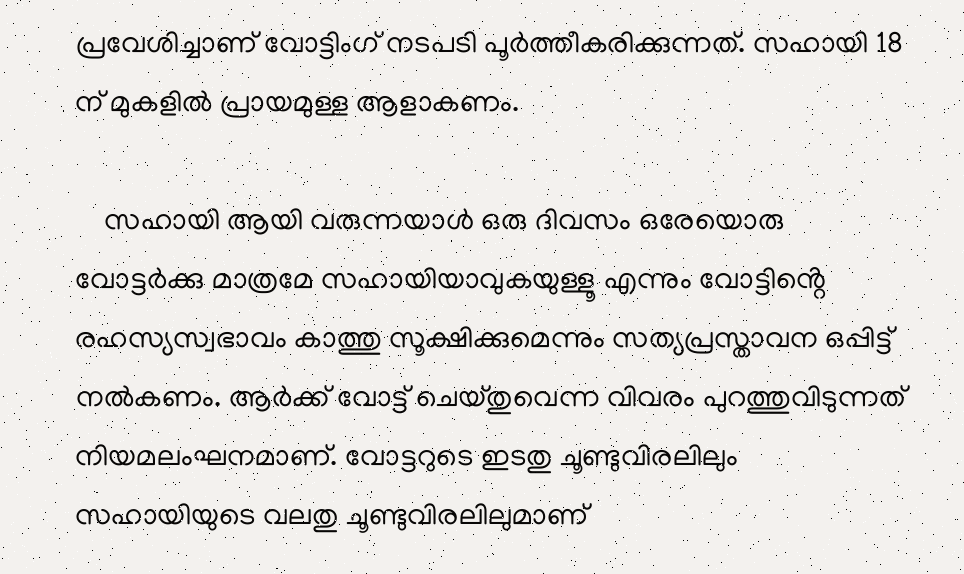പ്രവേശിച്ചാണ് വോട്ടിംഗ് നടപടി പൂർത്തീകരിക്കുന്നത്. സഹായി 18 ന് മുകളിൽ പ്രായമുള്ള ആളാകണം.

    സഹായി ആയി വരുന്നയാൾ ഒരു ദിവസം ഒരേയൊരു വോട്ടർക്കു മാത്രമേ സഹായിയാവുകയുള്ളൂ എന്നും വോട്ടിൻ്റെ രഹസ്യസ്വഭാവം കാത്തു സൂക്ഷിക്കുമെന്നും സത്യപ്രസ്താവന ഒപ്പിട്ട് നൽകണം. ആർക്ക് വോട്ട് ചെയ്തുവെന്ന വിവരം പുറത്തുവിടുന്നത് നിയമലംഘനമാണ്. വോട്ടറുടെ ഇടതു ചൂണ്ടുവിരലിലും സഹായിയുടെ വലതു ചൂണ്ടുവിരലിലുമാണ്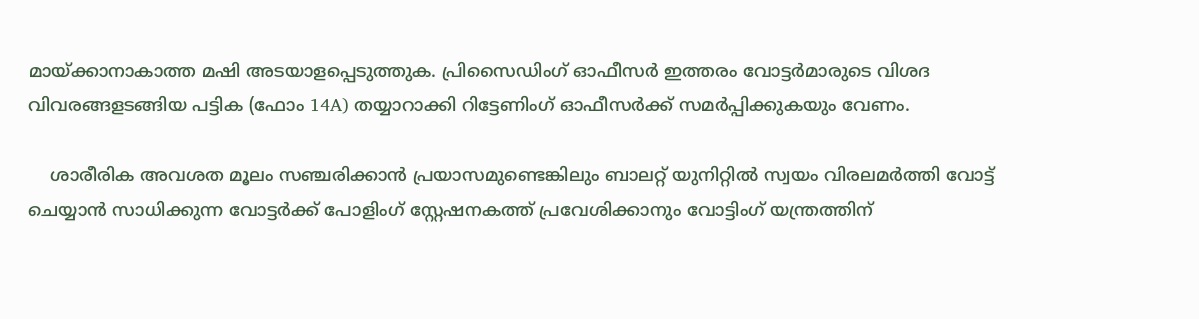മായ്ക്കാനാകാത്ത മഷി അടയാളപ്പെടുത്തുക. പ്രിസൈഡിംഗ് ഓഫീസർ ഇത്തരം വോട്ടർമാരുടെ വിശദ വിവരങ്ങളടങ്ങിയ പട്ടിക (ഫോം 14A) തയ്യാറാക്കി റിട്ടേണിംഗ് ഓഫീസർക്ക് സമർപ്പിക്കുകയും വേണം.

    ശാരീരിക അവശത മൂലം സഞ്ചരിക്കാൻ പ്രയാസമുണ്ടെങ്കിലും ബാലറ്റ് യുനിറ്റിൽ സ്വയം വിരലമർത്തി വോട്ട് ചെയ്യാൻ സാധിക്കുന്ന വോട്ടർക്ക് പോളിംഗ് സ്റ്റേഷനകത്ത് പ്രവേശിക്കാനും വോട്ടിംഗ് യന്ത്രത്തിന്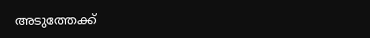അടുത്തേക്ക്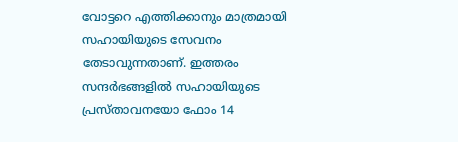വോട്ടറെ എത്തിക്കാനും മാത്രമായി സഹായിയുടെ സേവനം തേടാവുന്നതാണ്. ഇത്തരം സന്ദർഭങ്ങളിൽ സഹായിയുടെ പ്രസ്താവനയോ ഫോം 14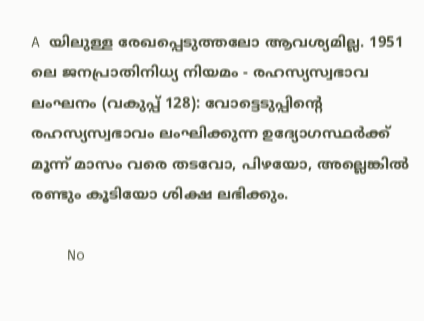A യിലുള്ള രേഖപ്പെടുത്തലോ ആവശ്യമില്ല. 1951 ലെ ജനപ്രാതിനിധ്യ നിയമം - രഹസ്യസ്വഭാവ ലംഘനം (വകുപ്പ് 128): വോട്ടെടുപ്പിന്റെ രഹസ്യസ്വഭാവം ലംഘിക്കുന്ന ഉദ്യോഗസ്ഥർക്ക് മൂന്ന് മാസം വരെ തടവോ, പിഴയോ, അല്ലെങ്കിൽ രണ്ടും കൂടിയോ ശിക്ഷ ലഭിക്കും.

    No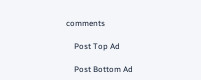comments

    Post Top Ad

    Post Bottom Ad